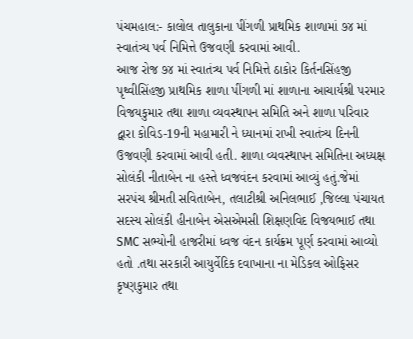પંચમહાલ:- કાલોલ તાલુકાના પીંગળી પ્રાથમિક શાળામાં ૭૪ માં સ્વાતંત્ર્ય પર્વ નિમિત્તે ઉજવણી કરવામાં આવી.
આજ રોજ ૭૪ માં સ્વાતંત્ર્ય પર્વ નિમિત્તે ઠાકોર કિર્તનસિંહજી પૃથ્વીસિંહજી પ્રાથમિક શાળા પીંગળી માં શાળાના આચાર્યશ્રી પરમાર વિજયકુમાર તથા શાળા વ્યવસ્થાપન સમિતિ અને શાળા પરિવાર દ્વારા કોવિડ-19ની મહામારી ને ધ્યાનમાં રાખી સ્વાતંત્ર્ય દિનની ઉજવણી કરવામાં આવી હતી. શાળા વ્યવસ્થાપન સમિતિના અધ્યક્ષ સોલંકી નીતાબેન ના હસ્તે ધ્વજવંદન કરવામાં આવ્યું હતું.જેમાં સરપંચ શ્રીમતી સવિતાબેન, તલાટીશ્રી અનિલભાઈ ,જિલ્લા પંચાયત સદસ્ય સોલંકી હીનાબેન એસએમસી શિક્ષણવિદ વિજયભાઈ તથા SMC સભ્યોની હાજરીમાં ધ્વજ વંદન કાર્યક્રમ પૂર્ણ કરવામાં આવ્યો હતો .તથા સરકારી આયુર્વેદિક દવાખાના ના મેડિકલ ઓફિસર કૃષ્ણકુમાર તથા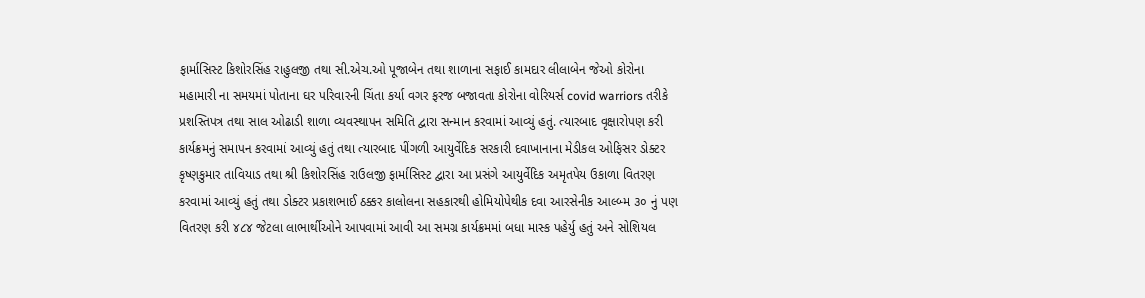ફાર્માસિસ્ટ કિશોરસિંહ રાહુલજી તથા સી.એચ.ઓ પૂજાબેન તથા શાળાના સફાઈ કામદાર લીલાબેન જેઓ કોરોના મહામારી ના સમયમાં પોતાના ઘર પરિવારની ચિંતા કર્યા વગર ફરજ બજાવતા કોરોના વોરિયર્સ covid warriors તરીકે પ્રશસ્તિપત્ર તથા સાલ ઓઢાડી શાળા વ્યવસ્થાપન સમિતિ દ્વારા સન્માન કરવામાં આવ્યું હતું. ત્યારબાદ વૃક્ષારોપણ કરી કાર્યક્રમનું સમાપન કરવામાં આવ્યું હતું તથા ત્યારબાદ પીંગળી આયુર્વેદિક સરકારી દવાખાનાના મેડીકલ ઓફિસર ડોક્ટર કૃષ્ણકુમાર તાવિયાડ તથા શ્રી કિશોરસિંહ રાઉલજી ફાર્માસિસ્ટ દ્વારા આ પ્રસંગે આયુર્વેદિક અમૃતપેય ઉકાળા વિતરણ કરવામાં આવ્યું હતું તથા ડોક્ટર પ્રકાશભાઈ ઠક્કર કાલોલના સહકારથી હોમિયોપેથીક દવા આરસેનીક આલ્બ્મ ૩૦ નું પણ વિતરણ કરી ૪૮૪ જેટલા લાભાર્થીઓને આપવામાં આવી આ સમગ્ર કાર્યક્રમમાં બધા માસ્ક પહેર્યુ હતું અને સોશિયલ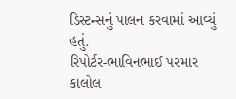ડિસ્ટન્સનું પાલન કરવામાં આવ્યું હતું.
રિપોર્ટર-ભાવિનભાઈ પરમાર કાલોલ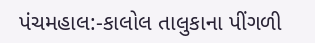પંચમહાલ:-કાલોલ તાલુકાના પીંગળી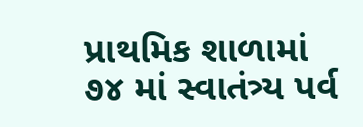પ્રાથમિક શાળામાં ૭૪ માં સ્વાતંત્ર્ય પર્વ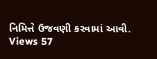નિમિત્તે ઉજવણી કરવામાં આવી.
Views 57